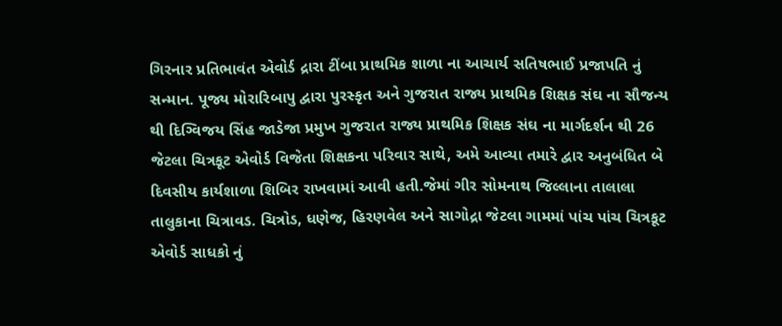ગિરનાર પ્રતિભાવંત એવોર્ડ દ્રારા ટીંબા પ્રાથમિક શાળા ના આચાર્ય સતિષભાઈ પ્રજાપતિ નું સન્માન. પૂજ્ય મોરારિબાપુ દ્વારા પુરસ્કૃત અને ગુજરાત રાજ્ય પ્રાથમિક શિક્ષક સંઘ ના સૌજન્ય થી દિગ્વિજય સિંહ જાડેજા પ્રમુખ ગુજરાત રાજ્ય પ્રાથમિક શિક્ષક સંઘ ના માર્ગદર્શન થી 26 જેટલા ચિત્રકૂટ એવોર્ડ વિજેતા શિક્ષકના પરિવાર સાથે, અમે આવ્યા તમારે દ્વાર અનુબંધિત બે દિવસીય કાર્યશાળા શિબિર રાખવામાં આવી હતી.જેમાં ગીર સોમનાથ જિલ્લાના તાલાલા તાલુકાના ચિત્રાવડ. ચિત્રોડ, ધણેજ, હિરણવેલ અને સાગોદ્રા જેટલા ગામમાં પાંચ પાંચ ચિત્રકૂટ એવોર્ડ સાધકો નું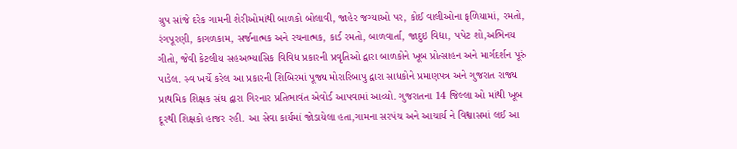ગ્રુપ સાંજે દરેક ગામની શેરીઓમાંથી બાળકો બોલાવી, જાહેર જગ્યાઓ પર, કોઈ વાલીઓના ફળિયામાં, રમતો, રંગપૂરણી, કાગળકામ, સર્જનાત્મક અને રચનાત્મક, કાર્ડ રમતો, બાળવાર્તા, જાદુઇ વિદ્યા, પપેટ શો,અભિનય ગીતો, જેવી કેટલીય સહઅભ્યાસિક વિવિધ પ્રકારની પ્રવૃતિઓ દ્વારા બાળકોને ખૂબ પ્રોત્સાહન અને માર્ગદર્શન પૂરું પાડેલ. સ્વ ખર્ચે કરેલ આ પ્રકારની શિબિરમાં પૂજ્ય મોરારિબાપુ દ્વારા સાધકોને પ્રમાણપત્ર અને ગુજરાત રાજ્ય પ્રાથમિક શિક્ષક સંઘ દ્વારા ગિરનાર પ્રતિભાવંત એવોર્ડ આપવામાં આવ્યો. ગુજરાતના 14 જિલ્લા ઓ માંથી ખૂબ દૂરથી શિક્ષકો હાજર રહી. આ સેવા કાર્યમાં જોડાયેલા હતા,ગામના સરપંચ અને આચાર્ય ને વિશ્વાસમાં લઈ આ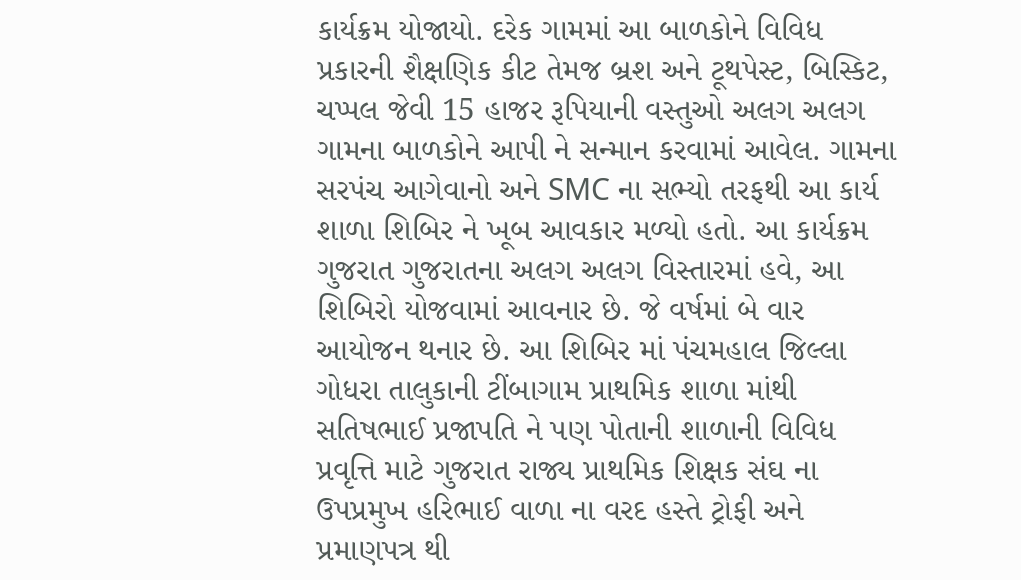કાર્યક્રમ યોજાયો. દરેક ગામમાં આ બાળકોને વિવિધ પ્રકારની શૈક્ષણિક કીટ તેમજ બ્રશ અને ટૂથપેસ્ટ, બિસ્કિટ, ચપ્પલ જેવી 15 હાજર રૂપિયાની વસ્તુઓ અલગ અલગ ગામના બાળકોને આપી ને સન્માન કરવામાં આવેલ. ગામના સરપંચ આગેવાનો અને SMC ના સભ્યો તરફથી આ કાર્ય શાળા શિબિર ને ખૂબ આવકાર મળ્યો હતો. આ કાર્યક્રમ ગુજરાત ગુજરાતના અલગ અલગ વિસ્તારમાં હવે, આ શિબિરો યોજવામાં આવનાર છે. જે વર્ષમાં બે વાર આયોજન થનાર છે. આ શિબિર માં પંચમહાલ જિલ્લા ગોધરા તાલુકાની ટીંબાગામ પ્રાથમિક શાળા માંથી સતિષભાઈ પ્રજાપતિ ને પણ પોતાની શાળાની વિવિધ પ્રવૃત્તિ માટે ગુજરાત રાજ્ય પ્રાથમિક શિક્ષક સંઘ ના ઉપપ્રમુખ હરિભાઈ વાળા ના વરદ હસ્તે ટ્રોફી અને પ્રમાણપત્ર થી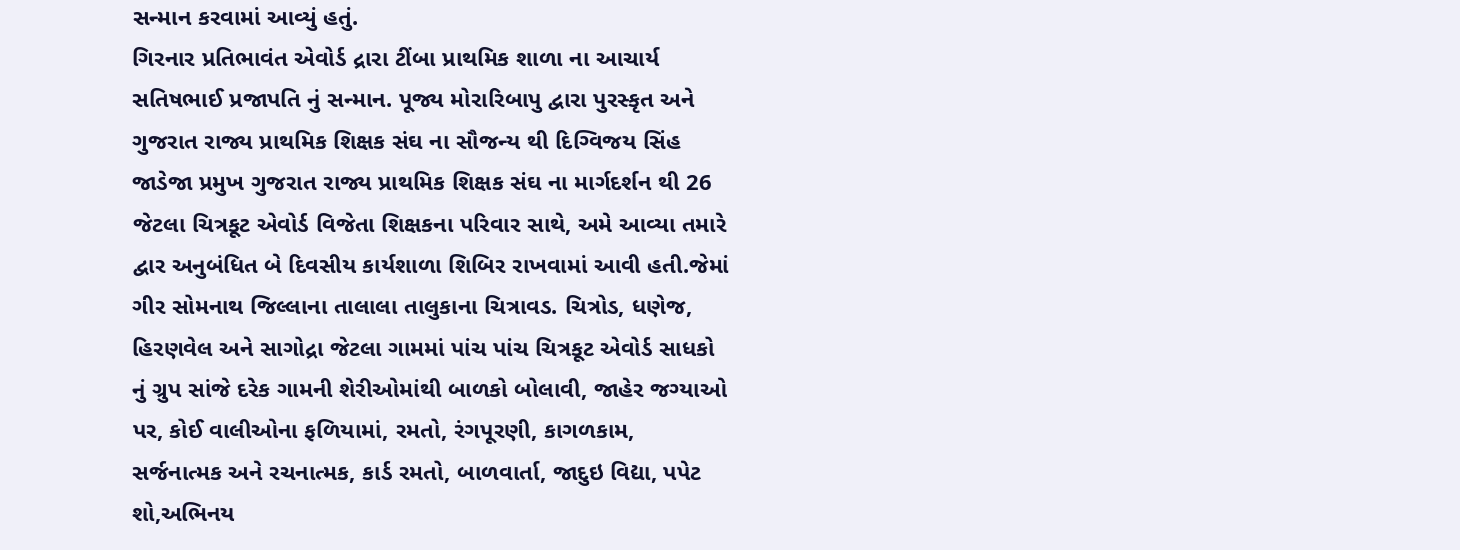સન્માન કરવામાં આવ્યું હતું.
ગિરનાર પ્રતિભાવંત એવોર્ડ દ્રારા ટીંબા પ્રાથમિક શાળા ના આચાર્ય સતિષભાઈ પ્રજાપતિ નું સન્માન. પૂજ્ય મોરારિબાપુ દ્વારા પુરસ્કૃત અને ગુજરાત રાજ્ય પ્રાથમિક શિક્ષક સંઘ ના સૌજન્ય થી દિગ્વિજય સિંહ જાડેજા પ્રમુખ ગુજરાત રાજ્ય પ્રાથમિક શિક્ષક સંઘ ના માર્ગદર્શન થી 26 જેટલા ચિત્રકૂટ એવોર્ડ વિજેતા શિક્ષકના પરિવાર સાથે, અમે આવ્યા તમારે દ્વાર અનુબંધિત બે દિવસીય કાર્યશાળા શિબિર રાખવામાં આવી હતી.જેમાં ગીર સોમનાથ જિલ્લાના તાલાલા તાલુકાના ચિત્રાવડ. ચિત્રોડ, ધણેજ, હિરણવેલ અને સાગોદ્રા જેટલા ગામમાં પાંચ પાંચ ચિત્રકૂટ એવોર્ડ સાધકો નું ગ્રુપ સાંજે દરેક ગામની શેરીઓમાંથી બાળકો બોલાવી, જાહેર જગ્યાઓ પર, કોઈ વાલીઓના ફળિયામાં, રમતો, રંગપૂરણી, કાગળકામ, સર્જનાત્મક અને રચનાત્મક, કાર્ડ રમતો, બાળવાર્તા, જાદુઇ વિદ્યા, પપેટ શો,અભિનય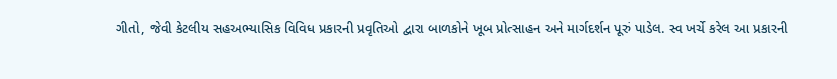ગીતો, જેવી કેટલીય સહઅભ્યાસિક વિવિધ પ્રકારની પ્રવૃતિઓ દ્વારા બાળકોને ખૂબ પ્રોત્સાહન અને માર્ગદર્શન પૂરું પાડેલ. સ્વ ખર્ચે કરેલ આ પ્રકારની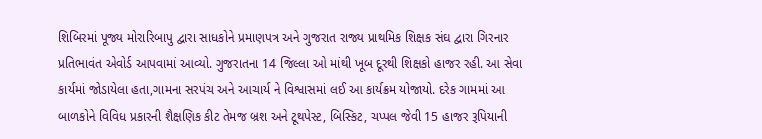શિબિરમાં પૂજ્ય મોરારિબાપુ દ્વારા સાધકોને પ્રમાણપત્ર અને ગુજરાત રાજ્ય પ્રાથમિક શિક્ષક સંઘ દ્વારા ગિરનાર પ્રતિભાવંત એવોર્ડ આપવામાં આવ્યો. ગુજરાતના 14 જિલ્લા ઓ માંથી ખૂબ દૂરથી શિક્ષકો હાજર રહી. આ સેવા કાર્યમાં જોડાયેલા હતા,ગામના સરપંચ અને આચાર્ય ને વિશ્વાસમાં લઈ આ કાર્યક્રમ યોજાયો. દરેક ગામમાં આ બાળકોને વિવિધ પ્રકારની શૈક્ષણિક કીટ તેમજ બ્રશ અને ટૂથપેસ્ટ, બિસ્કિટ, ચપ્પલ જેવી 15 હાજર રૂપિયાની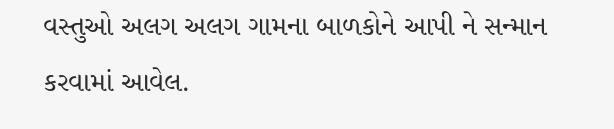વસ્તુઓ અલગ અલગ ગામના બાળકોને આપી ને સન્માન કરવામાં આવેલ.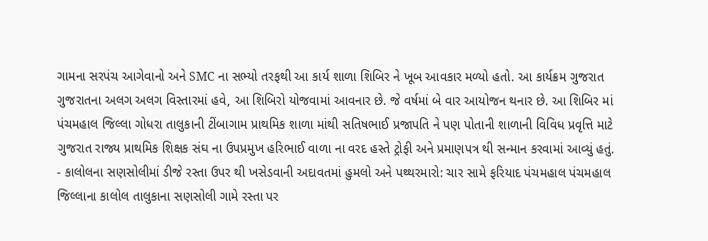ગામના સરપંચ આગેવાનો અને SMC ના સભ્યો તરફથી આ કાર્ય શાળા શિબિર ને ખૂબ આવકાર મળ્યો હતો. આ કાર્યક્રમ ગુજરાત ગુજરાતના અલગ અલગ વિસ્તારમાં હવે, આ શિબિરો યોજવામાં આવનાર છે. જે વર્ષમાં બે વાર આયોજન થનાર છે. આ શિબિર માં પંચમહાલ જિલ્લા ગોધરા તાલુકાની ટીંબાગામ પ્રાથમિક શાળા માંથી સતિષભાઈ પ્રજાપતિ ને પણ પોતાની શાળાની વિવિધ પ્રવૃત્તિ માટે ગુજરાત રાજ્ય પ્રાથમિક શિક્ષક સંઘ ના ઉપપ્રમુખ હરિભાઈ વાળા ના વરદ હસ્તે ટ્રોફી અને પ્રમાણપત્ર થી સન્માન કરવામાં આવ્યું હતું.
- કાલોલના સણસોલીમાં ડીજે રસ્તા ઉપર થી ખસેડવાની અદાવતમાં હુમલો અને પથ્થરમારો: ચાર સામે ફરિયાદ પંચમહાલ પંચમહાલ જિલ્લાના કાલોલ તાલુકાના સણસોલી ગામે રસ્તા પર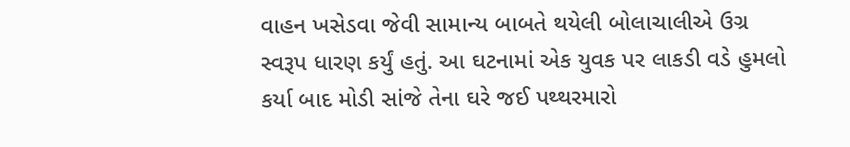વાહન ખસેડવા જેવી સામાન્ય બાબતે થયેલી બોલાચાલીએ ઉગ્ર સ્વરૂપ ધારણ કર્યું હતું. આ ઘટનામાં એક યુવક પર લાકડી વડે હુમલો કર્યા બાદ મોડી સાંજે તેના ઘરે જઈ પથ્થરમારો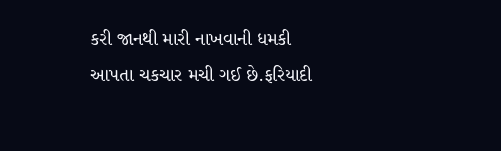કરી જાનથી મારી નાખવાની ધમકી આપતા ચકચાર મચી ગઈ છે.ફરિયાદી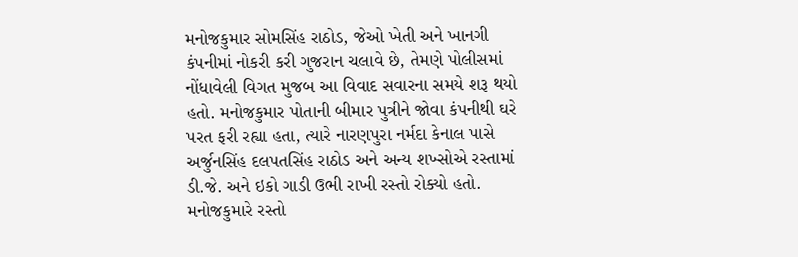મનોજકુમાર સોમસિંહ રાઠોડ, જેઓ ખેતી અને ખાનગી કંપનીમાં નોકરી કરી ગુજરાન ચલાવે છે, તેમણે પોલીસમાં નોંધાવેલી વિગત મુજબ આ વિવાદ સવારના સમયે શરૂ થયો હતો. મનોજકુમાર પોતાની બીમાર પુત્રીને જોવા કંપનીથી ઘરે પરત ફરી રહ્યા હતા, ત્યારે નારણપુરા નર્મદા કેનાલ પાસે અર્જુનસિંહ દલપતસિંહ રાઠોડ અને અન્ય શખ્સોએ રસ્તામાં ડી.જે. અને ઇકો ગાડી ઉભી રાખી રસ્તો રોક્યો હતો. મનોજકુમારે રસ્તો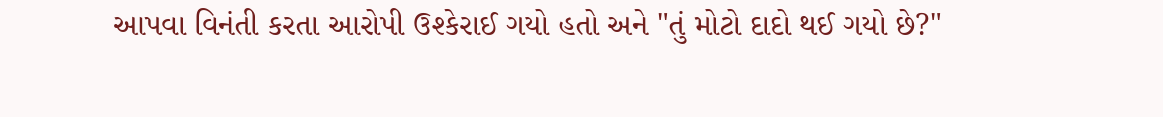આપવા વિનંતી કરતા આરોપી ઉશ્કેરાઈ ગયો હતો અને "તું મોટો દાદો થઈ ગયો છે?"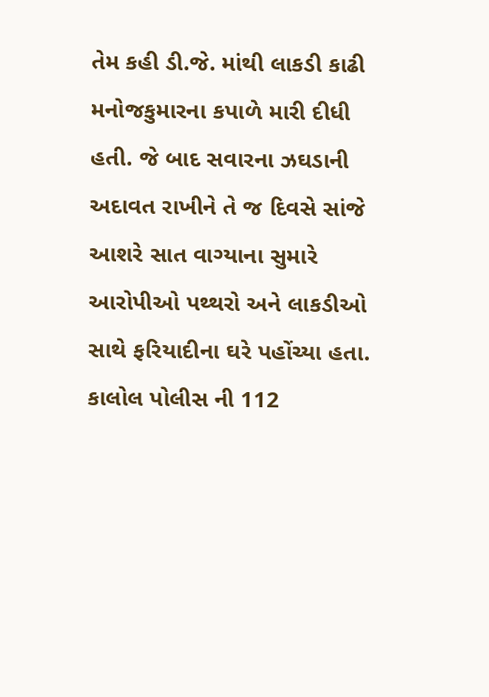તેમ કહી ડી.જે. માંથી લાકડી કાઢી મનોજકુમારના કપાળે મારી દીધી હતી. જે બાદ સવારના ઝઘડાની અદાવત રાખીને તે જ દિવસે સાંજે આશરે સાત વાગ્યાના સુમારે આરોપીઓ પથ્થરો અને લાકડીઓ સાથે ફરિયાદીના ઘરે પહોંચ્યા હતા. કાલોલ પોલીસ ની 112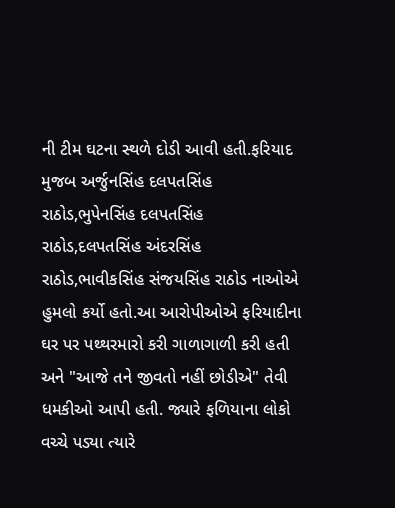ની ટીમ ઘટના સ્થળે દોડી આવી હતી.ફરિયાદ મુજબ અર્જુનસિંહ દલપતસિંહ રાઠોડ,ભુપેનસિંહ દલપતસિંહ રાઠોડ,દલપતસિંહ અંદરસિંહ રાઠોડ,ભાવીકસિંહ સંજયસિંહ રાઠોડ નાઓએ હુમલો કર્યો હતો.આ આરોપીઓએ ફરિયાદીના ઘર પર પથ્થરમારો કરી ગાળાગાળી કરી હતી અને "આજે તને જીવતો નહીં છોડીએ" તેવી ધમકીઓ આપી હતી. જ્યારે ફળિયાના લોકો વચ્ચે પડ્યા ત્યારે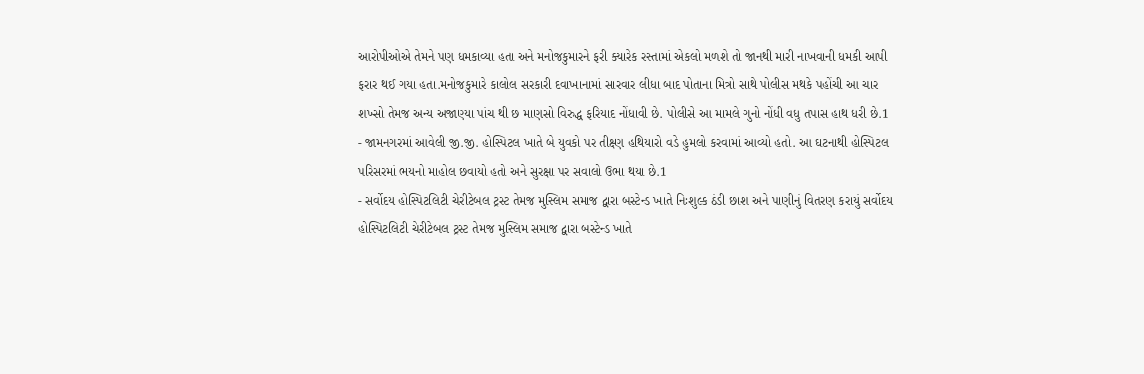આરોપીઓએ તેમને પણ ધમકાવ્યા હતા અને મનોજકુમારને ફરી ક્યારેક રસ્તામાં એકલો મળશે તો જાનથી મારી નાખવાની ધમકી આપી ફરાર થઈ ગયા હતા.મનોજકુમારે કાલોલ સરકારી દવાખાનામાં સારવાર લીધા બાદ પોતાના મિત્રો સાથે પોલીસ મથકે પહોંચી આ ચાર શખ્સો તેમજ અન્ય અજાણ્યા પાંચ થી છ માણસો વિરુદ્ધ ફરિયાદ નોંધાવી છે. પોલીસે આ મામલે ગુનો નોંધી વધુ તપાસ હાથ ધરી છે.1
- જામનગરમાં આવેલી જી.જી. હોસ્પિટલ ખાતે બે યુવકો પર તીક્ષ્ણ હથિયારો વડે હુમલો કરવામાં આવ્યો હતો. આ ઘટનાથી હોસ્પિટલ પરિસરમાં ભયનો માહોલ છવાયો હતો અને સુરક્ષા પર સવાલો ઉભા થયા છે.1
- સર્વોદય હોસ્પિટલિટી ચેરીટેબલ ટ્રસ્ટ તેમજ મુસ્લિમ સમાજ દ્વારા બસ્ટેન્ડ ખાતે નિઃશુલ્ક ઠંડી છાશ અને પાણીનું વિતરણ કરાયું સર્વોદય હોસ્પિટલિટી ચેરીટેબલ ટ્રસ્ટ તેમજ મુસ્લિમ સમાજ દ્વારા બસ્ટેન્ડ ખાતે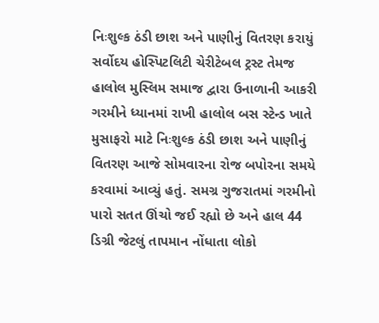નિઃશુલ્ક ઠંડી છાશ અને પાણીનું વિતરણ કરાયું સર્વોદય હોસ્પિટલિટી ચેરીટેબલ ટ્રસ્ટ તેમજ હાલોલ મુસ્લિમ સમાજ દ્વારા ઉનાળાની આકરી ગરમીને ધ્યાનમાં રાખી હાલોલ બસ સ્ટેન્ડ ખાતે મુસાફરો માટે નિઃશુલ્ક ઠંડી છાશ અને પાણીનું વિતરણ આજે સોમવારના રોજ બપોરના સમયે કરવામાં આવ્યું હતું. સમગ્ર ગુજરાતમાં ગરમીનો પારો સતત ઊંચો જઈ રહ્યો છે અને હાલ 44 ડિગ્રી જેટલું તાપમાન નોંધાતા લોકો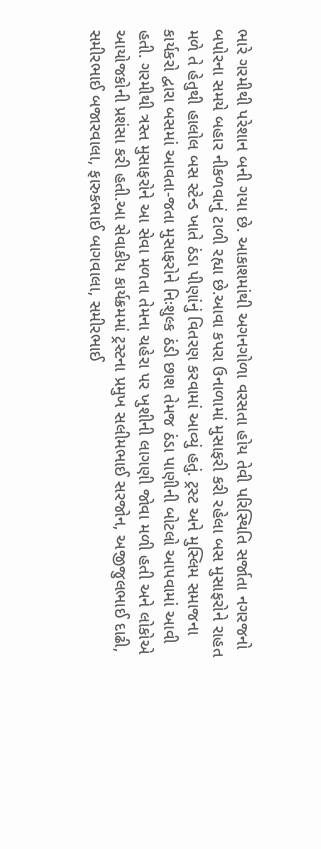ભારે ગરમીથી પરેશાન બની ગયા છે. આકાશમાંથી અગનગોળા વરસતા હોય તેવી પરિસ્થિતિ સર્જાતા નગરજનો બપોરના સમયે બહાર નીકળવાનું ટાળી રહ્યા છે.આવા કપરા ઉનાળામાં મુસાફરી કરી રહેલા બસ મુસાફરોને રાહત મળે તે હેતુથી હાલોલ બસ સ્ટેન્ડ ખાતે ઠંડા પીણાંનું વિતરણ કરવામાં આવ્યું હતું. ટ્રસ્ટ અને મુસ્લિમ સમાજના કાર્યકરો દ્વારા બસમાં આવતા-જતા મુસાફરોને નિઃશુલ્ક ઠંડી છાશ તેમજ ઠંડા પાણીની બોટલો આપવામાં આવી હતી. ગરમીથી ત્રસ્ત મુસાફરોને આ સેવા મળતા તેમના ચહેરા પર ખુશીની લાગણી જોવા મળી હતી અને લોકોએ આયોજકોની પ્રશંસા કરી હતી.આ સેવાકીય કાર્યક્રમમાં ટ્રસ્ટના પ્રમુખ સલીમભાઈ સરજોન, અજીજુલભાઈ દાઢી, સમીરભાઈ બજારવાલા, ફારુકભાઈ બાગવાલા, સમીરભાઈ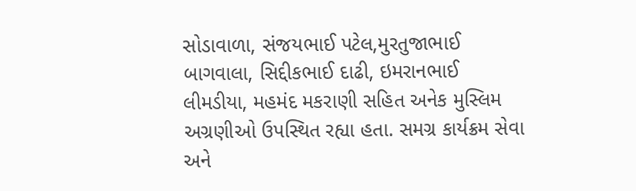સોડાવાળા, સંજયભાઈ પટેલ,મુરતુજાભાઈ બાગવાલા, સિદ્દીકભાઈ દાઢી, ઇમરાનભાઈ લીમડીયા, મહમંદ મકરાણી સહિત અનેક મુસ્લિમ અગ્રણીઓ ઉપસ્થિત રહ્યા હતા. સમગ્ર કાર્યક્રમ સેવા અને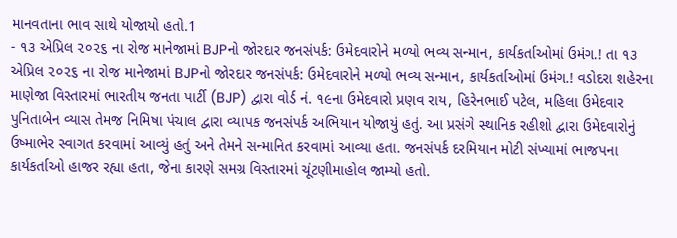માનવતાના ભાવ સાથે યોજાયો હતો.1
- ૧૩ એપ્રિલ ૨૦૨૬ ના રોજ માનેજામાં BJPનો જોરદાર જનસંપર્ક: ઉમેદવારોને મળ્યો ભવ્ય સન્માન, કાર્યકર્તાઓમાં ઉમંગ.! તા ૧૩ એપ્રિલ ૨૦૨૬ ના રોજ માનેજામાં BJPનો જોરદાર જનસંપર્ક: ઉમેદવારોને મળ્યો ભવ્ય સન્માન, કાર્યકર્તાઓમાં ઉમંગ.! વડોદરા શહેરના માણેજા વિસ્તારમાં ભારતીય જનતા પાર્ટી (BJP) દ્વારા વોર્ડ નં. ૧૯ના ઉમેદવારો પ્રણવ રાય, હિરેનભાઈ પટેલ, મહિલા ઉમેદવાર પુનિતાબેન વ્યાસ તેમજ નિમિષા પંચાલ દ્વારા વ્યાપક જનસંપર્ક અભિયાન યોજાયું હતું. આ પ્રસંગે સ્થાનિક રહીશો દ્વારા ઉમેદવારોનું ઉષ્માભેર સ્વાગત કરવામાં આવ્યું હતું અને તેમને સન્માનિત કરવામાં આવ્યા હતા. જનસંપર્ક દરમિયાન મોટી સંખ્યામાં ભાજપના કાર્યકર્તાઓ હાજર રહ્યા હતા, જેના કારણે સમગ્ર વિસ્તારમાં ચૂંટણીમાહોલ જામ્યો હતો.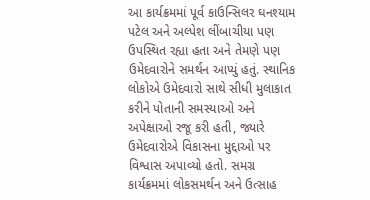આ કાર્યક્રમમાં પૂર્વ કાઉન્સિલર ઘનશ્યામ પટેલ અને અલ્પેશ લીંબાચીયા પણ ઉપસ્થિત રહ્યા હતા અને તેમણે પણ ઉમેદવારોને સમર્થન આપ્યું હતું. સ્થાનિક લોકોએ ઉમેદવારો સાથે સીધી મુલાકાત કરીને પોતાની સમસ્યાઓ અને અપેક્ષાઓ રજૂ કરી હતી, જ્યારે ઉમેદવારોએ વિકાસના મુદ્દાઓ પર વિશ્વાસ અપાવ્યો હતો. સમગ્ર કાર્યક્રમમાં લોકસમર્થન અને ઉત્સાહ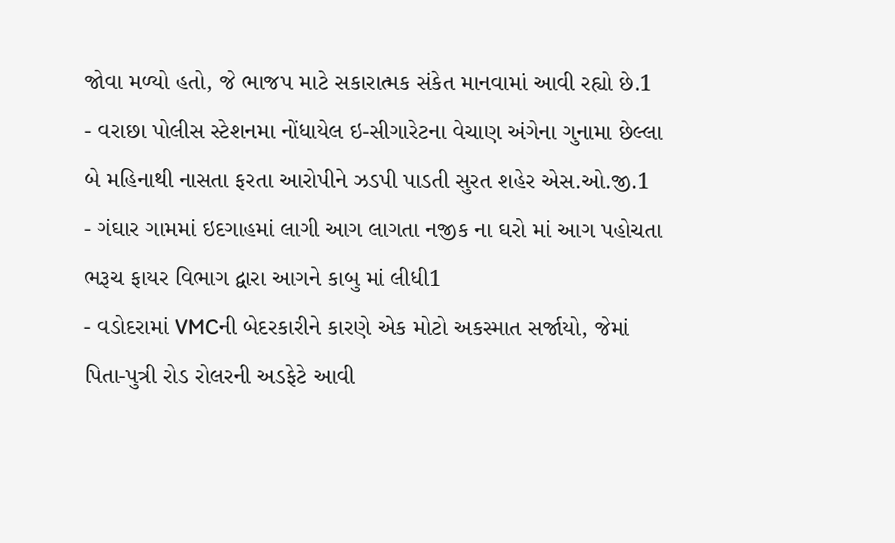જોવા મળ્યો હતો, જે ભાજપ માટે સકારાત્મક સંકેત માનવામાં આવી રહ્યો છે.1
- વરાછા પોલીસ સ્ટેશનમા નોંધાયેલ ઇ-સીગારેટના વેચાણ અંગેના ગુનામા છેલ્લા બે મહિનાથી નાસતા ફરતા આરોપીને ઝડપી પાડતી સુરત શહેર એસ.ઓ.જી.1
- ગંઘાર ગામમાં ઇદગાહમાં લાગી આગ લાગતા નજીક ના ઘરો માં આગ પહોચતા ભરૂચ ફાયર વિભાગ દ્વારા આગને કાબુ માં લીધી1
- વડોદરામાં VMCની બેદરકારીને કારણે એક મોટો અકસ્માત સર્જાયો, જેમાં પિતા-પુત્રી રોડ રોલરની અડફેટે આવી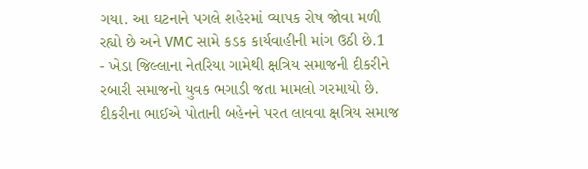ગયા. આ ઘટનાને પગલે શહેરમાં વ્યાપક રોષ જોવા મળી રહ્યો છે અને VMC સામે કડક કાર્યવાહીની માંગ ઉઠી છે.1
- ખેડા જિલ્લાના નેતરિયા ગામેથી ક્ષત્રિય સમાજની દીકરીને રબારી સમાજનો યુવક ભગાડી જતા મામલો ગરમાયો છે. દીકરીના ભાઈએ પોતાની બહેનને પરત લાવવા ક્ષત્રિય સમાજ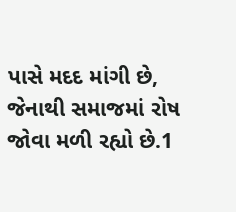પાસે મદદ માંગી છે, જેનાથી સમાજમાં રોષ જોવા મળી રહ્યો છે.1